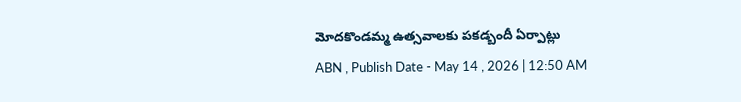మోదకొండమ్మ ఉత్సవాలకు పకడ్బందీ ఏర్పాట్లు
ABN , Publish Date - May 14 , 2026 | 12:50 AM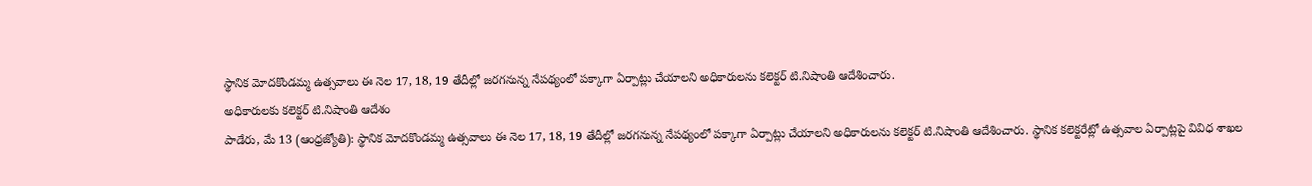స్థానిక మోదకొండమ్మ ఉత్సవాలు ఈ నెల 17, 18, 19 తేదీల్లో జరగనున్న నేపథ్యంలో పక్కాగా ఏర్పాట్లు చేయాలని అధికారులను కలెక్టర్ టి.నిషాంతి ఆదేశించారు.
అధికారులకు కలెక్టర్ టి.నిషాంతి ఆదేశం
పాడేరు, మే 13 (ఆంధ్రజ్యోతి): స్థానిక మోదకొండమ్మ ఉత్సవాలు ఈ నెల 17, 18, 19 తేదీల్లో జరగనున్న నేపథ్యంలో పక్కాగా ఏర్పాట్లు చేయాలని అధికారులను కలెక్టర్ టి.నిషాంతి ఆదేశించారు. స్థానిక కలెక్టరేట్లో ఉత్సవాల ఏర్పాట్లపై వివిధ శాఖల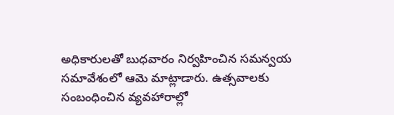అధికారులతో బుధవారం నిర్వహించిన సమన్వయ సమావేశంలో ఆమె మాట్లాడారు. ఉత్సవాలకు సంబంధించిన వ్యవహారాల్లో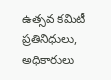ఉత్సవ కమిటీ ప్రతినిధులు, అధికారులు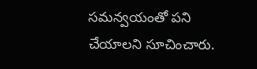సమన్వయంతో పని చేయాలని సూచించారు.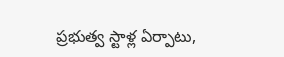ప్రభుత్వ స్టాళ్ల ఏర్పాటు,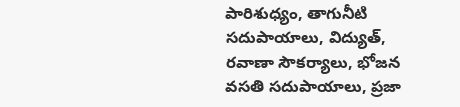పారిశుధ్యం, తాగునీటి సదుపాయాలు, విద్యుత్, రవాణా సౌకర్యాలు, భోజన వసతి సదుపాయాలు, ప్రజా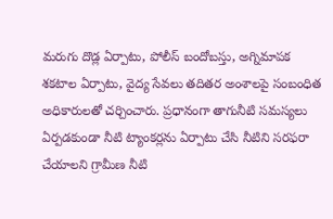మరుగు దొడ్ల ఏర్పాటు, పోలీస్ బందోబస్తు, అగ్నిమాపక శకటాల ఏర్పాటు, వైద్య సేవలు తదితర అంశాలపై సంబంధిత అధికారులతో చర్చించారు. ప్రధానంగా తాగునీటి సమస్యలు ఏర్పడకుండా నీటి ట్యాంకర్లను ఏర్పాటు చేసి నీటిని సరఫరా చేయాలని గ్రామీణ నీటి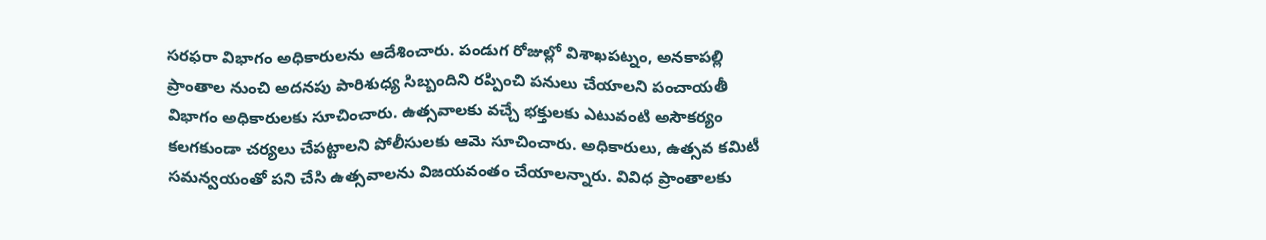సరఫరా విభాగం అధికారులను ఆదేశించారు. పండుగ రోజుల్లో విశాఖపట్నం, అనకాపల్లి ప్రాంతాల నుంచి అదనపు పారిశుధ్య సిబ్బందిని రప్పించి పనులు చేయాలని పంచాయతీ విభాగం అధికారులకు సూచించారు. ఉత్సవాలకు వచ్చే భక్తులకు ఎటువంటి అసౌకర్యం కలగకుండా చర్యలు చేపట్టాలని పోలీసులకు ఆమె సూచించారు. అధికారులు, ఉత్సవ కమిటీ సమన్వయంతో పని చేసి ఉత్సవాలను విజయవంతం చేయాలన్నారు. వివిధ ప్రాంతాలకు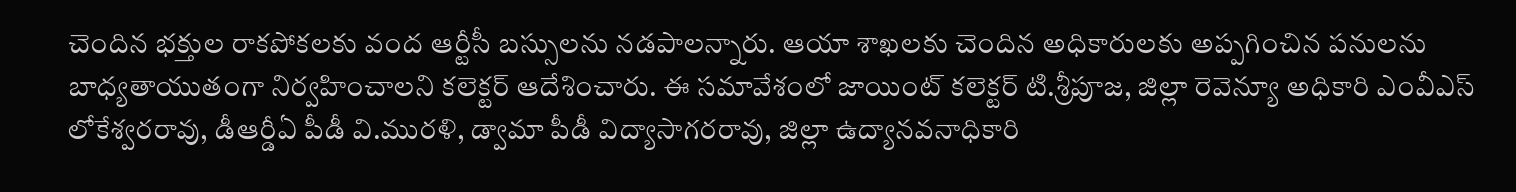చెందిన భక్తుల రాకపోకలకు వంద ఆర్టీసీ బస్సులను నడపాలన్నారు. ఆయా శాఖలకు చెందిన అధికారులకు అప్పగించిన పనులను బాధ్యతాయుతంగా నిర్వహించాలని కలెక్టర్ ఆదేశించారు. ఈ సమావేశంలో జాయింట్ కలెక్టర్ టి.శ్రీపూజ, జిల్లా రెవెన్యూ అధికారి ఎంవీఎస్ లోకేశ్వరరావు, డీఆర్డీఏ పీడీ వి.మురళి, డ్వామా పీడీ విద్యాసాగరరావు, జిల్లా ఉద్యానవనాధికారి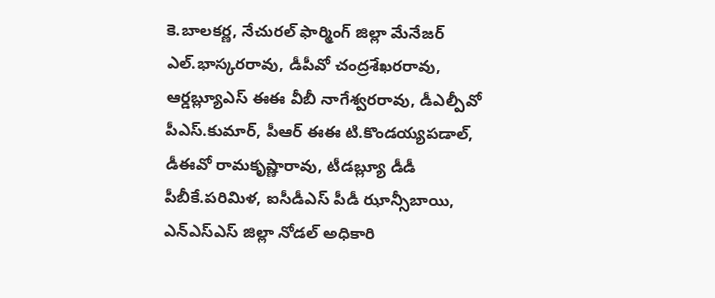కె.బాలకర్ణ, నేచురల్ ఫార్మింగ్ జిల్లా మేనేజర్ ఎల్.భాస్కరరావు, డీపీవో చంద్రశేఖరరావు, ఆర్డబ్ల్యూఎస్ ఈఈ వీబీ నాగేశ్వరరావు, డీఎల్పీవో పీఎస్.కుమార్, పీఆర్ ఈఈ టి.కొండయ్యపడాల్, డీఈవో రామకృష్ణారావు, టీడబ్ల్యూ డీడీ పీబీకే.పరిమిళ, ఐసీడీఎస్ పీడీ ఝాన్సీబాయి, ఎన్ఎస్ఎస్ జిల్లా నోడల్ అధికారి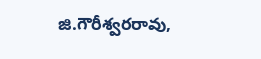జి.గౌరీశ్వరరావు,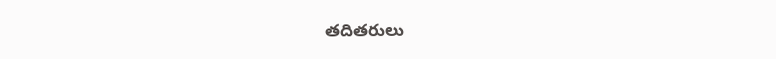తదితరులు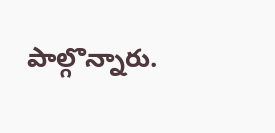పాల్గొన్నారు.